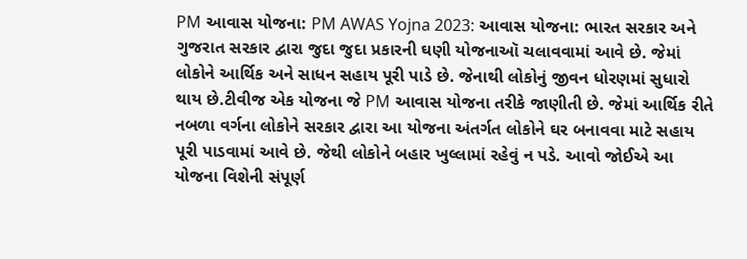PM આવાસ યોજના: PM AWAS Yojna 2023: આવાસ યોજના: ભારત સરકાર અને ગુજરાત સરકાર દ્વારા જુદા જુદા પ્રકારની ઘણી યોજનાઑ ચલાવવામાં આવે છે. જેમાં લોકોને આર્થિક અને સાધન સહાય પૂરી પાડે છે. જેનાથી લોકોનું જીવન ધોરણમાં સુધારો થાય છે.ટીવીજ એક યોજના જે PM આવાસ યોજના તરીકે જાણીતી છે. જેમાં આર્થિક રીતે નબળા વર્ગના લોકોને સરકાર દ્વારા આ યોજના અંતર્ગત લોકોને ઘર બનાવવા માટે સહાય પૂરી પાડવામાં આવે છે. જેથી લોકોને બહાર ખુલ્લામાં રહેવું ન પડે. આવો જોઈએ આ યોજના વિશેની સંપૂર્ણ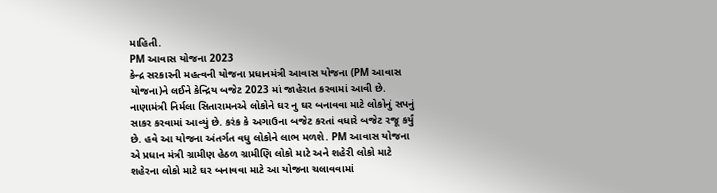માહિતી.
PM આવાસ યોજના 2023
કેન્દ્ર સરકારની મહત્વની યોજના પ્રધાનમંત્રી આવાસ યોજના (PM આવાસ યોજના)ને લઈને કેન્દ્રિય બજેટ 2023 માં જાહેરાત કરવામાં આવી છે. નાણામંત્રી નિર્મલા સિતારામનએ લોકોને ઘર નુ ઘર બનાવવા માટે લોકોનું સપનું સાકર કરવામાં આવ્યું છે. કરંક કે અગાઉના બજેટ કરતાં વધારે બજેટ રજૂ કર્યું છે. હવે આ યોજના અંતર્ગત વધુ લોકોને લાભ મળશે. PM આવાસ યોજના એ પ્રધાન મંત્રી ગ્રામીણ હેઠળ ગ્રામીણિ લોકો માટે અને શહેરી લોકો માટે શહેરના લોકો માટે ઘર બનાવવા માટે આ યોજના ચલાવવામાં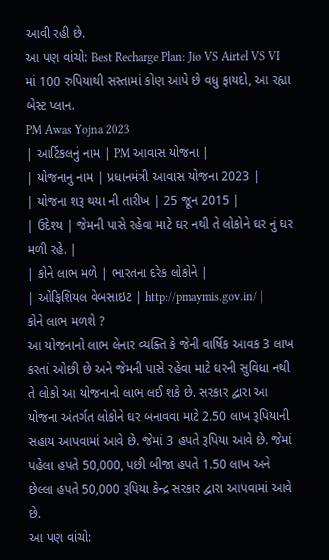આવી રહી છે.
આ પણ વાંચો: Best Recharge Plan: Jio VS Airtel VS VI માં 100 રુપિયાથી સસ્તામાં કોણ આપે છે વધુ ફાયદો, આ રહ્યા બેસ્ટ પ્લાન.
PM Awas Yojna 2023
| આર્ટિકલનું નામ | PM આવાસ યોજના |
| યોજનાનુ નામ | પ્રધાનમંત્રી આવાસ યોજના 2023 |
| યોજના શરૂ થયા ની તારીખ | 25 જૂન 2015 |
| ઉદેશ્ય | જેમની પાસે રહેવા માટે ઘર નથી તે લોકોને ઘર નું ઘર મળી રહે. |
| કોને લાભ મળે | ભારતના દરેક લોકોને |
| ઓફિશિયલ વેબસાઇટ | http://pmaymis.gov.in/ |
કોને લાભ મળશે ?
આ યોજનાનો લાભ લેનાર વ્યક્તિ કે જેની વાર્ષિક આવક 3 લાખ કરતાં ઓછી છે અને જેમની પાસે રહેવા માટે ઘરની સુવિધા નથી તે લોકો આ યોજનાનો લાભ લઈ શકે છે. સરકાર દ્વારા આ યોજના અંતર્ગત લોકોને ઘર બનાવવા માટે 2.50 લાખ રૂપિયાની સહાય આપવામાં આવે છે. જેમાં 3 હપતે રૂપિયા આવે છે. જેમાં પહેલા હપતે 50,000, પછી બીજા હપતે 1.50 લાખ અને છેલ્લા હપતે 50,000 રૂપિયા કેન્દ્ર સરકાર દ્વારા આપવામાં આવે છે.
આ પણ વાંચો: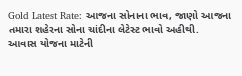Gold Latest Rate: આજના સોનાના ભાવ, જાણો આજના તમારા શહેરના સોના ચાંદીના લેટેસ્ટ ભાવો અહીથી.
આવાસ યોજના માટેની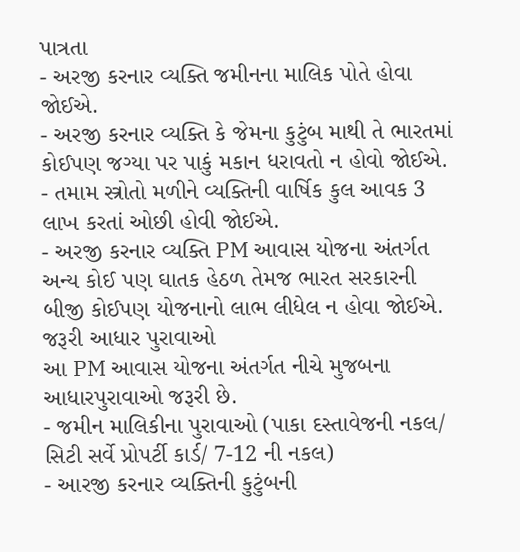પાત્રતા
- અરજી કરનાર વ્યક્તિ જમીનના માલિક પોતે હોવા જોઈએ.
- અરજી કરનાર વ્યક્તિ કે જેમના કુટુંબ માથી તે ભારતમાં કોઈપણ જગ્યા પર પાકું મકાન ધરાવતો ન હોવો જોઈએ.
- તમામ સ્ત્રોતો મળીને વ્યક્તિની વાર્ષિક કુલ આવક 3 લાખ કરતાં ઓછી હોવી જોઈએ.
- અરજી કરનાર વ્યક્તિ PM આવાસ યોજના અંતર્ગત અન્ય કોઈ પણ ઘાતક હેઠળ તેમજ ભારત સરકારની બીજી કોઈપણ યોજનાનો લાભ લીધેલ ન હોવા જોઈએ.
જરૂરી આધાર પુરાવાઓ
આ PM આવાસ યોજના અંતર્ગત નીચે મુજબના આધારપુરાવાઓ જરૂરી છે.
- જમીન માલિકીના પુરાવાઓ (પાકા દસ્તાવેજની નકલ/ સિટી સર્વે પ્રોપર્ટી કાર્ડ/ 7-12 ની નકલ)
- આરજી કરનાર વ્યક્તિની કુટુંબની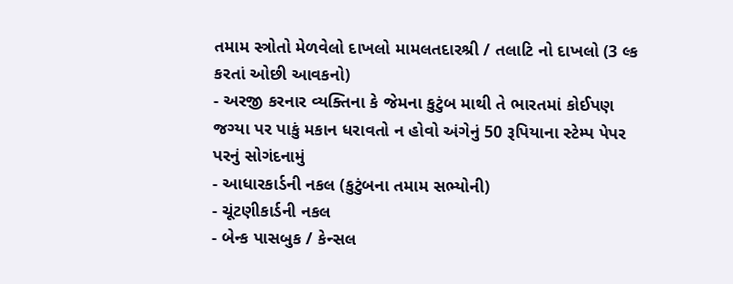તમામ સ્ત્રોતો મેળવેલો દાખલો મામલતદારશ્રી / તલાટિ નો દાખલો (3 લ્ક કરતાં ઓછી આવકનો)
- અરજી કરનાર વ્યક્તિના કે જેમના કુટુંબ માથી તે ભારતમાં કોઈપણ જગ્યા પર પાકું મકાન ધરાવતો ન હોવો અંગેનું 50 રૂપિયાના સ્ટેમ્પ પેપર પરનું સોગંદનામું
- આધારકાર્ડની નકલ (કુટુંબના તમામ સભ્યોની)
- ચૂંટણીકાર્ડની નકલ
- બેન્ક પાસબુક / કેન્સલ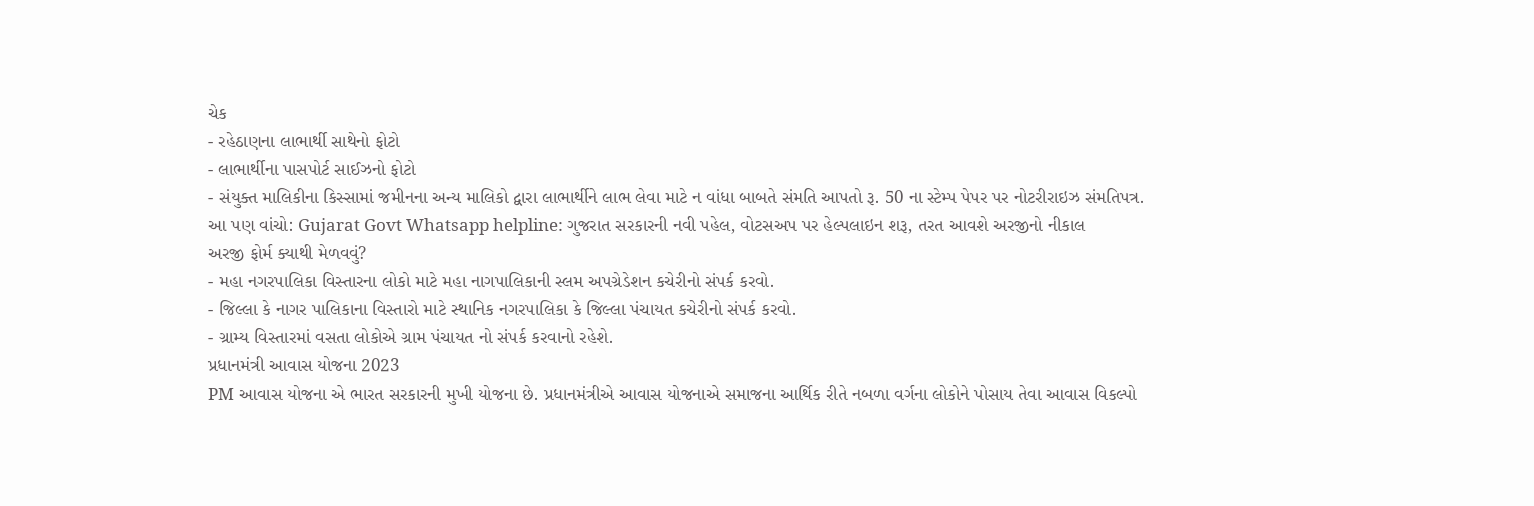ચેક
- રહેઠાણના લાભાર્થી સાથેનો ફોટો
- લાભાર્થીના પાસપોર્ટ સાઈઝનો ફોટો
- સંયુક્ત માલિકીના કિસ્સામાં જમીનના અન્ય માલિકો દ્વારા લાભાર્થીને લાભ લેવા માટે ન વાંધા બાબતે સંમતિ આપતો રૂ. 50 ના સ્ટેમ્પ પેપર પર નોટરીરાઇઝ સંમતિપત્ર.
આ પણ વાંચો: Gujarat Govt Whatsapp helpline: ગુજરાત સરકારની નવી પહેલ, વોટસઅપ પર હેલ્પલાઇન શરૂ, તરત આવશે અરજીનો નીકાલ
અરજી ફોર્મ ક્યાથી મેળવવું?
- મહા નગરપાલિકા વિસ્તારના લોકો માટે મહા નાગપાલિકાની સ્લમ અપગ્રેડેશન કચેરીનો સંપર્ક કરવો.
- જિલ્લા કે નાગર પાલિકાના વિસ્તારો માટે સ્થાનિક નગરપાલિકા કે જિલ્લા પંચાયત કચેરીનો સંપર્ક કરવો.
- ગ્રામ્ય વિસ્તારમાં વસતા લોકોએ ગ્રામ પંચાયત નો સંપર્ક કરવાનો રહેશે.
પ્રધાનમંત્રી આવાસ યોજના 2023
PM આવાસ યોજના એ ભારત સરકારની મુખી યોજના છે. પ્રધાનમંત્રીએ આવાસ યોજનાએ સમાજના આર્થિક રીતે નબળા વર્ગના લોકોને પોસાય તેવા આવાસ વિકલ્પો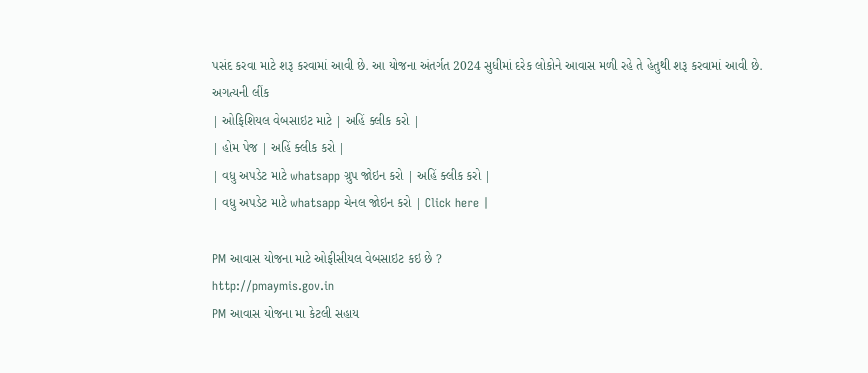પસંદ કરવા માટે શરૂ કરવામાં આવી છે. આ યોજના અંતર્ગત 2024 સુધીમાં દરેક લોકોને આવાસ મળી રહે તે હેતુથી શરૂ કરવામાં આવી છે.
અગત્યની લીંક
| ઓફિશિયલ વેબસાઇટ માટે | અહિં ક્લીક કરો |
| હોમ પેજ | અહિં ક્લીક કરો |
| વધુ અપડેટ માટે whatsapp ગ્રુપ જોઇન કરો | અહિં ક્લીક કરો |
| વધુ અપડેટ માટે whatsapp ચેનલ જોઇન કરો | Click here |

PM આવાસ યોજના માટે ઓફીસીયલ વેબસાઇટ કઇ છે ?
http://pmaymis.gov.in
PM આવાસ યોજના મા કેટલી સહાય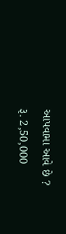આપવામા આવે છે ?
રૂ. 2,50,000